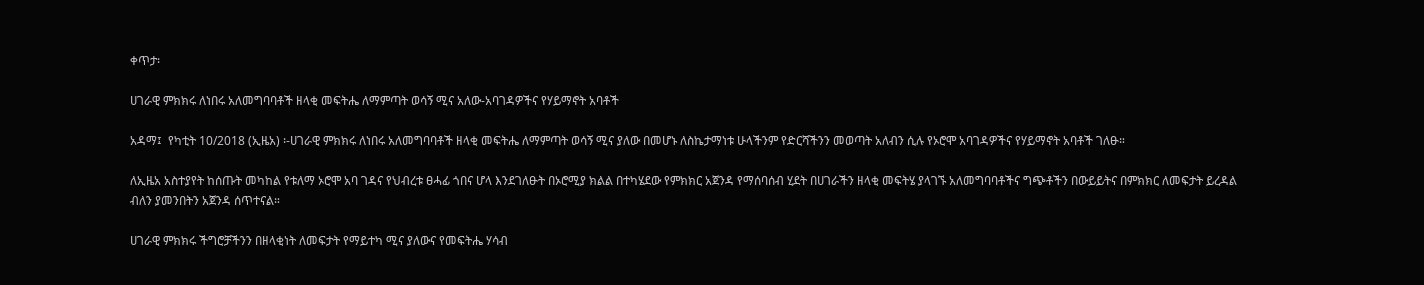ቀጥታ፡

ሀገራዊ ምክክሩ ለነበሩ አለመግባባቶች ዘላቂ መፍትሔ ለማምጣት ወሳኝ ሚና አለው-አባገዳዎችና የሃይማኖት አባቶች

አዳማ፤  የካቲት 10/2018 (ኢዜአ) ፡-ሀገራዊ ምክክሩ ለነበሩ አለመግባባቶች ዘላቂ መፍትሔ ለማምጣት ወሳኝ ሚና ያለው በመሆኑ ለስኬታማነቱ ሁላችንም የድርሻችንን መወጣት አለብን ሲሉ የኦሮሞ አባገዳዎችና የሃይማኖት አባቶች ገለፁ።

ለኢዜአ አስተያየት ከሰጡት መካከል የቱለማ ኦሮሞ አባ ገዳና የህብረቱ ፀሓፊ ጎበና ሆላ እንደገለፁት በኦሮሚያ ክልል በተካሄደው የምክክር አጀንዳ የማሰባሰብ ሂደት በሀገራችን ዘላቂ መፍትሄ ያላገኙ አለመግባባቶችና ግጭቶችን በውይይትና በምክክር ለመፍታት ይረዳል ብለን ያመንበትን አጀንዳ ሰጥተናል።

ሀገራዊ ምክክሩ ችግሮቻችንን በዘላቂነት ለመፍታት የማይተካ ሚና ያለውና የመፍትሔ ሃሳብ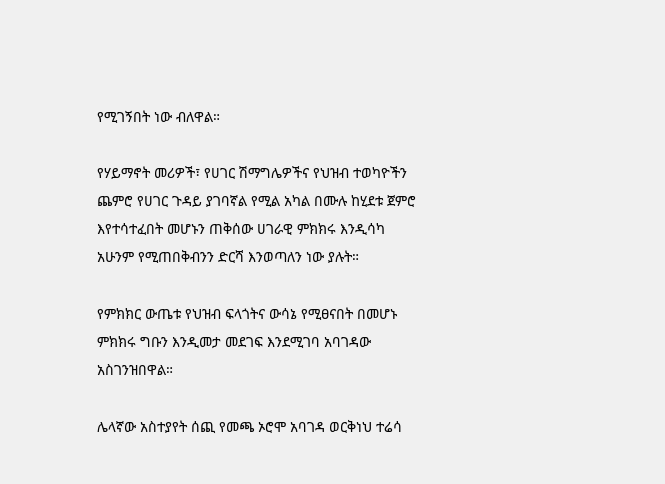የሚገኝበት ነው ብለዋል።

የሃይማኖት መሪዎች፣ የሀገር ሽማግሌዎችና የህዝብ ተወካዮችን ጨምሮ የሀገር ጉዳይ ያገባኛል የሚል አካል በሙሉ ከሂደቱ ጀምሮ እየተሳተፈበት መሆኑን ጠቅሰው ሀገራዊ ምክክሩ እንዲሳካ አሁንም የሚጠበቅብንን ድርሻ እንወጣለን ነው ያሉት።

የምክክር ውጤቱ የህዝብ ፍላጎትና ውሳኔ የሚፀናበት በመሆኑ ምክክሩ ግቡን እንዲመታ መደገፍ እንደሚገባ አባገዳው አስገንዝበዋል።

ሌላኛው አስተያየት ሰጪ የመጫ ኦሮሞ አባገዳ ወርቅነህ ተሬሳ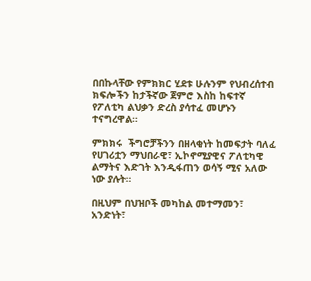በበኩላቸው የምክክር ሂደቱ ሁሉንም የህብረሰተብ ክፍሎችን ከታችኛው ጀምሮ እስከ ከፍተኛ የፖለቲካ ልህቃን ድረስ ያሳተፈ መሆኑን ተናግረዋል።

ምክክሩ  ችግሮቻችንን በዘላቂነት ከመፍታት ባለፈ የሀገሪቷን ማህበራዊ፣ ኢኮኖሚያዊና ፖለቲካዊ  ልማትና እድገት እንዲፋጠን ወሳኝ ሚና አለው ነው ያሉት።

በዚህም በህዝቦች መካከል መተማመን፣ አንድነት፣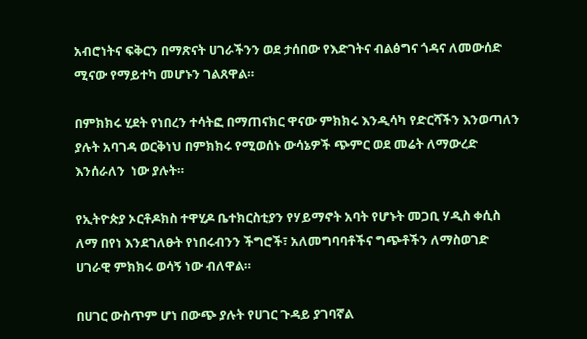አብሮነትና ፍቅርን በማጽናት ሀገራችንን ወደ ታሰበው የእድገትና ብልፅግና ጎዳና ለመውሰድ ሚናው የማይተካ መሆኑን ገልጸዋል።

በምክክሩ ሂደት የነበረን ተሳትፎ በማጠናክር ዋናው ምክክሩ እንዲሳካ የድርሻችን እንወጣለን ያሉት አባገዳ ወርቅነህ በምክክሩ የሚወሰኑ ውሳኔዎች ጭምር ወደ መሬት ለማውረድ እንሰራለን  ነው ያሉት።

የኢትዮጵያ ኦርቶዶክስ ተዋሂዶ ቤተክርስቲያን የሃይማኖት አባት የሆኑት መጋቢ ሃዲስ ቀሲስ ለማ በየነ እንደገለፁት የነበሩብንን ችግሮች፣ አለመግባባቶችና ግጭቶችን ለማስወገድ ሀገራዊ ምክክሩ ወሳኝ ነው ብለዋል።

በሀገር ውስጥም ሆነ በውጭ ያሉት የሀገር ጉዳይ ያገባኛል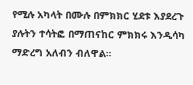የሚሉ አካላት በሙሉ በምክክር ሂደቱ እያደረጉ ያሉትን ተሳትፎ በማጠናከር ምክክሩ እንዲሳካ ማድረግ አለብን ብለዋል።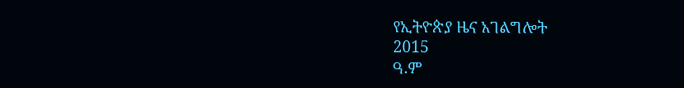የኢትዮጵያ ዜና አገልግሎት
2015
ዓ.ም